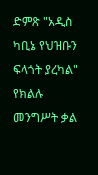ድምጽ "አዲስ ካቢኔ የህዝቡን ፍላጎት ያረካል" የክልሉ መንግሥት ቃል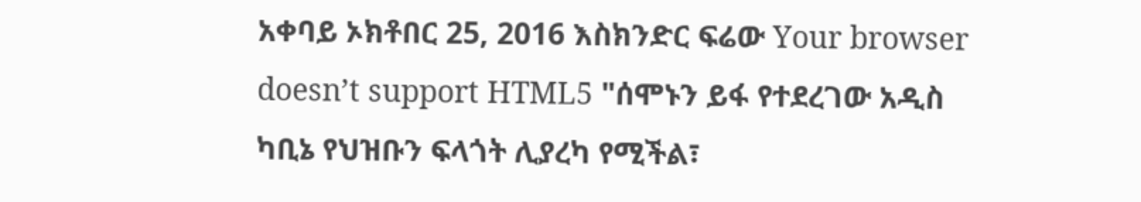አቀባይ ኦክቶበር 25, 2016 እስክንድር ፍሬው Your browser doesn’t support HTML5 "ሰሞኑን ይፋ የተደረገው አዲስ ካቢኔ የህዝቡን ፍላጎት ሊያረካ የሚችል፣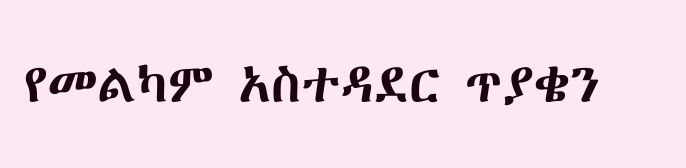የመልካም አስተዳደር ጥያቄን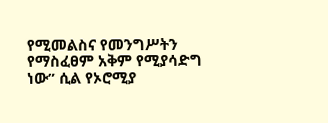የሚመልስና የመንግሥትን የማስፈፀም አቅም የሚያሳድግ ነው” ሲል የኦሮሚያ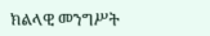ክልላዊ መንግሥት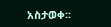አስታወቀ፡፡